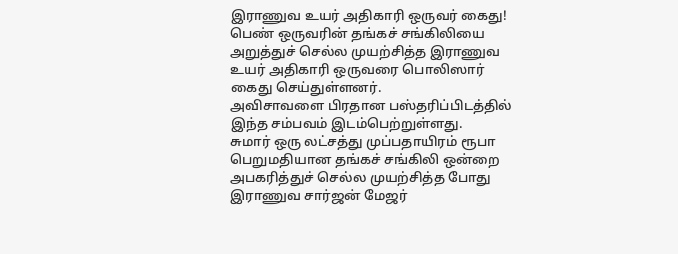இராணுவ உயர் அதிகாரி ஒருவர் கைது!
பெண் ஒருவரின் தங்கச் சங்கிலியை அறுத்துச் செல்ல முயற்சித்த இராணுவ உயர் அதிகாரி ஒருவரை பொலிஸார் கைது செய்துள்ளனர்.
அவிசாவளை பிரதான பஸ்தரிப்பிடத்தில் இந்த சம்பவம் இடம்பெற்றுள்ளது.
சுமார் ஒரு லட்சத்து முப்பதாயிரம் ரூபா பெறுமதியான தங்கச் சங்கிலி ஒன்றை அபகரித்துச் செல்ல முயற்சித்த போது இராணுவ சார்ஜன் மேஜர்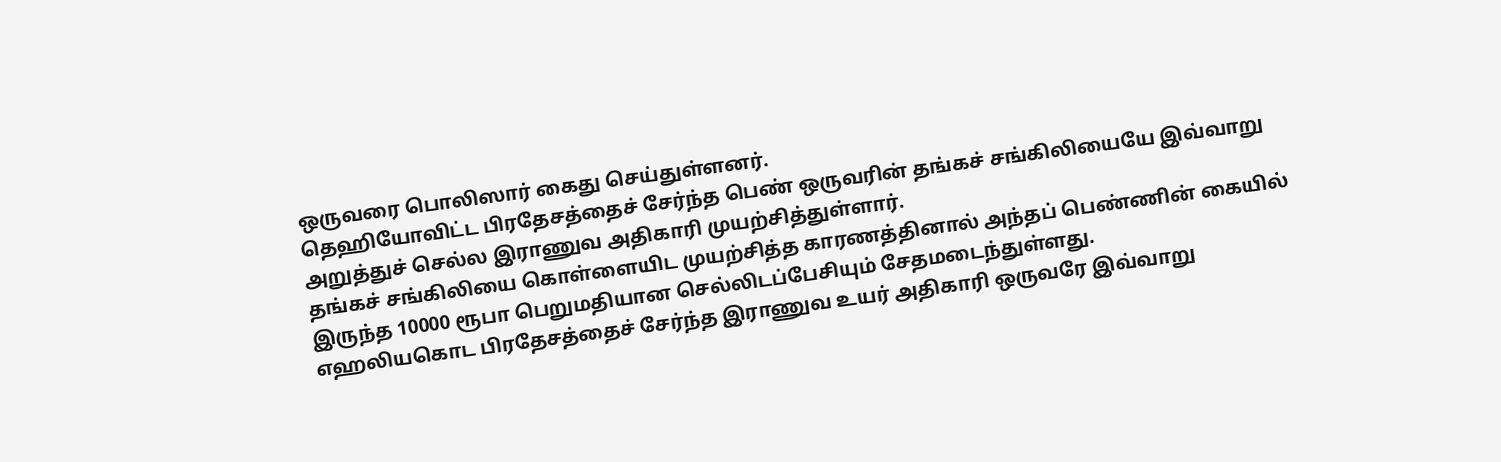ஒருவரை பொலிஸார் கைது செய்துள்ளனர்.
தெஹியோவிட்ட பிரதேசத்தைச் சேர்ந்த பெண் ஒருவரின் தங்கச் சங்கிலியையே இவ்வாறு அறுத்துச் செல்ல இராணுவ அதிகாரி முயற்சித்துள்ளார்.
தங்கச் சங்கிலியை கொள்ளையிட முயற்சித்த காரணத்தினால் அந்தப் பெண்ணின் கையில் இருந்த 10000 ரூபா பெறுமதியான செல்லிடப்பேசியும் சேதமடைந்துள்ளது.
எஹலியகொட பிரதேசத்தைச் சேர்ந்த இராணுவ உயர் அதிகாரி ஒருவரே இவ்வாறு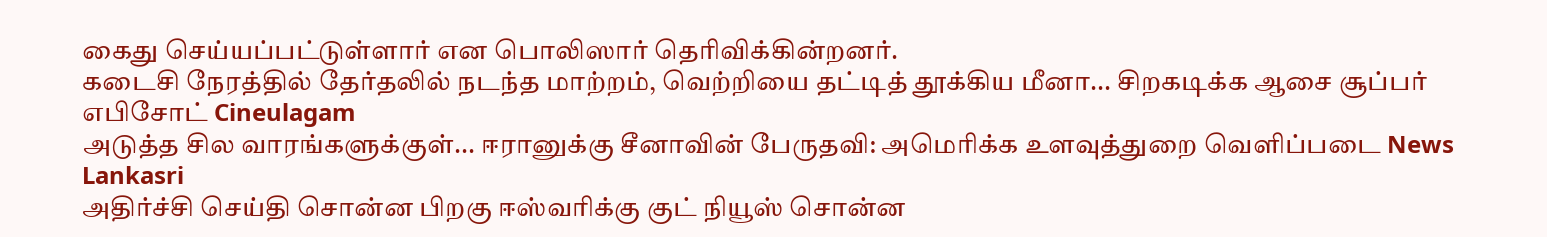கைது செய்யப்பட்டுள்ளார் என பொலிஸார் தெரிவிக்கின்றனர்.
கடைசி நேரத்தில் தேர்தலில் நடந்த மாற்றம், வெற்றியை தட்டித் தூக்கிய மீனா... சிறகடிக்க ஆசை சூப்பர் எபிசோட் Cineulagam
அடுத்த சில வாரங்களுக்குள்... ஈரானுக்கு சீனாவின் பேருதவி: அமெரிக்க உளவுத்துறை வெளிப்படை News Lankasri
அதிர்ச்சி செய்தி சொன்ன பிறகு ஈஸ்வரிக்கு குட் நியூஸ் சொன்ன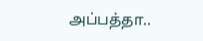அப்பத்தா..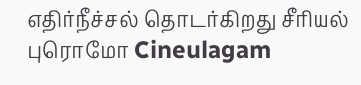எதிர்நீச்சல் தொடர்கிறது சீரியல் புரொமோ Cineulagam